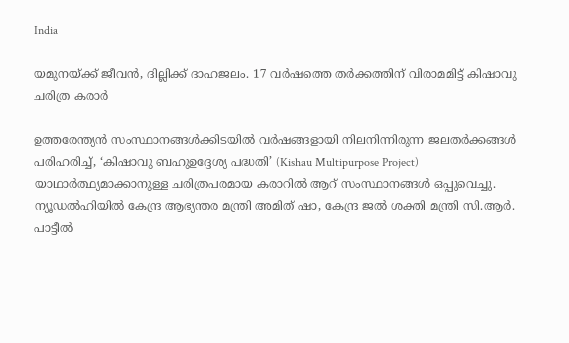India

യമുനയ്ക്ക് ജീവന്‍, ദില്ലിക്ക് ദാഹജലം. 17 വര്‍ഷത്തെ തര്‍ക്കത്തിന് വിരാമമിട്ട് കിഷാവു ചരിത്ര കരാര്‍

ഉത്തരേന്ത്യന്‍ സംസ്ഥാനങ്ങള്‍ക്കിടയില്‍ വര്‍ഷങ്ങളായി നിലനിന്നിരുന്ന ജലതര്‍ക്കങ്ങള്‍ പരിഹരിച്ച്, ‘കിഷാവു ബഹുഉദ്ദേശ്യ പദ്ധതി’ (Kishau Multipurpose Project) യാഥാര്‍ത്ഥ്യമാക്കാനുള്ള ചരിത്രപരമായ കരാറില്‍ ആറ് സംസ്ഥാനങ്ങള്‍ ഒപ്പുവെച്ചു. ന്യൂഡല്‍ഹിയില്‍ കേന്ദ്ര ആഭ്യന്തര മന്ത്രി അമിത് ഷാ, കേന്ദ്ര ജല്‍ ശക്തി മന്ത്രി സി.ആര്‍. പാട്ടീല്‍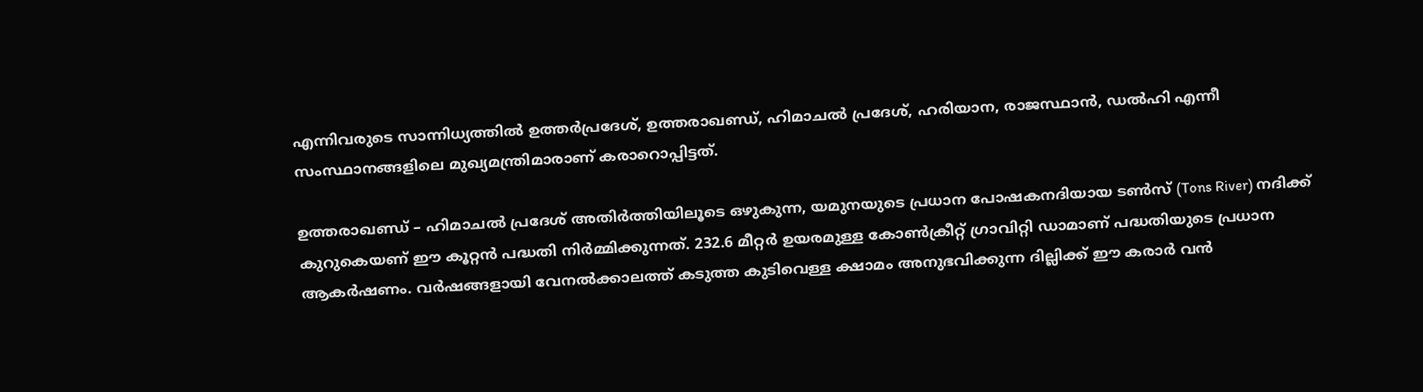എന്നിവരുടെ സാന്നിധ്യത്തില്‍ ഉത്തര്‍പ്രദേശ്, ഉത്തരാഖണ്ഡ്, ഹിമാചല്‍ പ്രദേശ്, ഹരിയാന, രാജസ്ഥാന്‍, ഡല്‍ഹി എന്നീ സംസ്ഥാനങ്ങളിലെ മുഖ്യമന്ത്രിമാരാണ് കരാറൊപ്പിട്ടത്.

ഉത്തരാഖണ്ഡ് – ഹിമാചല്‍ പ്രദേശ് അതിര്‍ത്തിയിലൂടെ ഒഴുകുന്ന, യമുനയുടെ പ്രധാന പോഷകനദിയായ ടണ്‍സ് (Tons River) നദിക്ക് കുറുകെയണ് ഈ കൂറ്റന്‍ പദ്ധതി നിര്‍മ്മിക്കുന്നത്. 232.6 മീറ്റര്‍ ഉയരമുള്ള കോണ്‍ക്രീറ്റ് ഗ്രാവിറ്റി ഡാമാണ് പദ്ധതിയുടെ പ്രധാന ആകര്‍ഷണം. വര്‍ഷങ്ങളായി വേനല്‍ക്കാലത്ത് കടുത്ത കുടിവെള്ള ക്ഷാമം അനുഭവിക്കുന്ന ദില്ലിക്ക് ഈ കരാര്‍ വന്‍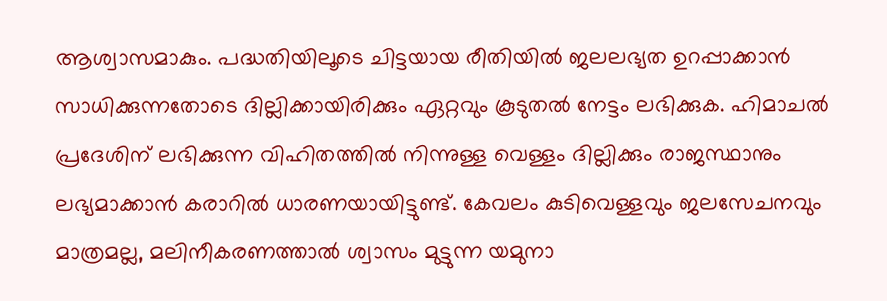ആശ്വാസമാകും. പദ്ധതിയിലൂടെ ചിട്ടയായ രീതിയില്‍ ജലലഭ്യത ഉറപ്പാക്കാന്‍ സാധിക്കുന്നതോടെ ദില്ലിക്കായിരിക്കും ഏറ്റവും കൂടുതല്‍ നേട്ടം ലഭിക്കുക. ഹിമാചല്‍ പ്രദേശിന് ലഭിക്കുന്ന വിഹിതത്തില്‍ നിന്നുള്ള വെള്ളം ദില്ലിക്കും രാജസ്ഥാനും ലഭ്യമാക്കാന്‍ കരാറില്‍ ധാരണയായിട്ടുണ്ട്. കേവലം കുടിവെള്ളവും ജലസേചനവും മാത്രമല്ല, മലിനീകരണത്താല്‍ ശ്വാസം മുട്ടുന്ന യമുനാ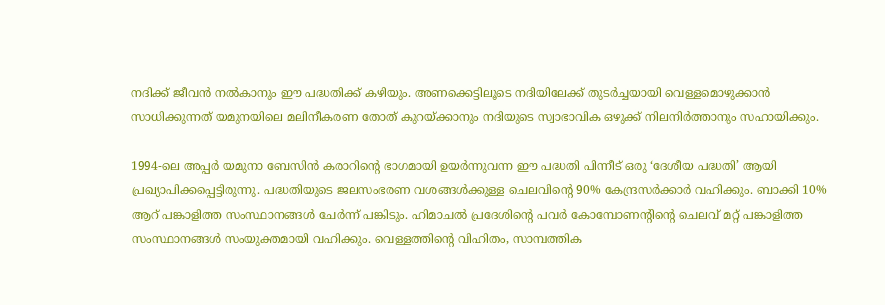നദിക്ക് ജീവന്‍ നല്‍കാനും ഈ പദ്ധതിക്ക് കഴിയും. അണക്കെട്ടിലൂടെ നദിയിലേക്ക് തുടര്‍ച്ചയായി വെള്ളമൊഴുക്കാന്‍ സാധിക്കുന്നത് യമുനയിലെ മലിനീകരണ തോത് കുറയ്ക്കാനും നദിയുടെ സ്വാഭാവിക ഒഴുക്ക് നിലനിര്‍ത്താനും സഹായിക്കും.

1994-ലെ അപ്പര്‍ യമുനാ ബേസിന്‍ കരാറിന്റെ ഭാഗമായി ഉയര്‍ന്നുവന്ന ഈ പദ്ധതി പിന്നീട് ഒരു ‘ദേശീയ പദ്ധതി’ ആയി പ്രഖ്യാപിക്കപ്പെട്ടിരുന്നു. പദ്ധതിയുടെ ജലസംഭരണ വശങ്ങള്‍ക്കുള്ള ചെലവിന്റെ 90% കേന്ദ്രസര്‍ക്കാര്‍ വഹിക്കും. ബാക്കി 10% ആറ് പങ്കാളിത്ത സംസ്ഥാനങ്ങള്‍ ചേര്‍ന്ന് പങ്കിടും. ഹിമാചല്‍ പ്രദേശിന്റെ പവര്‍ കോമ്പോണന്റിന്റെ ചെലവ് മറ്റ് പങ്കാളിത്ത സംസ്ഥാനങ്ങള്‍ സംയുക്തമായി വഹിക്കും. വെള്ളത്തിന്റെ വിഹിതം, സാമ്പത്തിക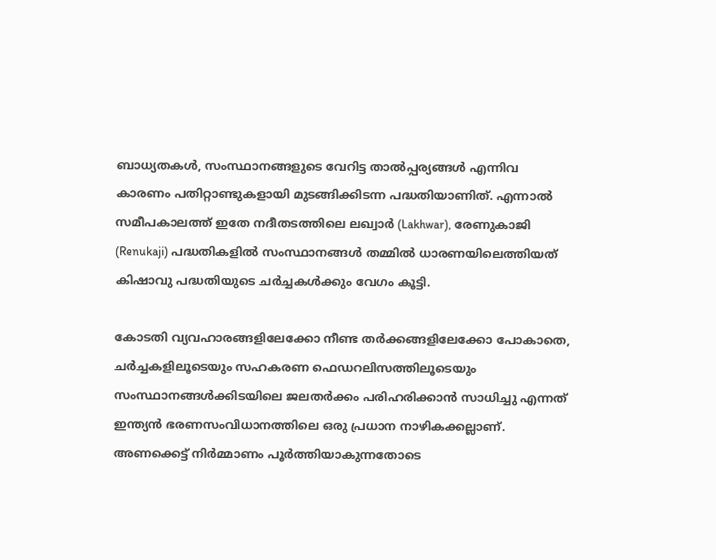ബാധ്യതകള്‍, സംസ്ഥാനങ്ങളുടെ വേറിട്ട താല്‍പ്പര്യങ്ങള്‍ എന്നിവ കാരണം പതിറ്റാണ്ടുകളായി മുടങ്ങിക്കിടന്ന പദ്ധതിയാണിത്. എന്നാല്‍ സമീപകാലത്ത് ഇതേ നദീതടത്തിലെ ലഖ്വാര്‍ (Lakhwar), രേണുകാജി (Renukaji) പദ്ധതികളില്‍ സംസ്ഥാനങ്ങള്‍ തമ്മില്‍ ധാരണയിലെത്തിയത് കിഷാവു പദ്ധതിയുടെ ചര്‍ച്ചകള്‍ക്കും വേഗം കൂട്ടി.

കോടതി വ്യവഹാരങ്ങളിലേക്കോ നീണ്ട തര്‍ക്കങ്ങളിലേക്കോ പോകാതെ, ചര്‍ച്ചകളിലൂടെയും സഹകരണ ഫെഡറലിസത്തിലൂടെയും സംസ്ഥാനങ്ങള്‍ക്കിടയിലെ ജലതര്‍ക്കം പരിഹരിക്കാന്‍ സാധിച്ചു എന്നത് ഇന്ത്യന്‍ ഭരണസംവിധാനത്തിലെ ഒരു പ്രധാന നാഴികക്കല്ലാണ്. അണക്കെട്ട് നിര്‍മ്മാണം പൂര്‍ത്തിയാകുന്നതോടെ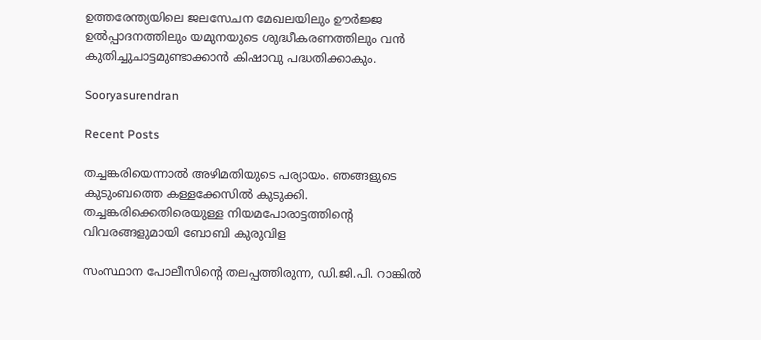ഉത്തരേന്ത്യയിലെ ജലസേചന മേഖലയിലും ഊര്‍ജ്ജ ഉല്‍പ്പാദനത്തിലും യമുനയുടെ ശുദ്ധീകരണത്തിലും വന്‍ കുതിച്ചുചാട്ടമുണ്ടാക്കാന്‍ കിഷാവു പദ്ധതിക്കാകും.

Sooryasurendran

Recent Posts

തച്ചങ്കരിയെന്നാല്‍ അഴിമതിയുടെ പര്യായം. ഞങ്ങളുടെ കുടുംബത്തെ കള്ളക്കേസില്‍ കുടുക്കി. തച്ചങ്കരിക്കെതിരെയുള്ള നിയമപോരാട്ടത്തിന്റെ വിവരങ്ങളുമായി ബോബി കുരുവിള

സംസ്ഥാന പോലീസിന്റെ തലപ്പത്തിരുന്ന, ഡി.ജി.പി. റാങ്കില്‍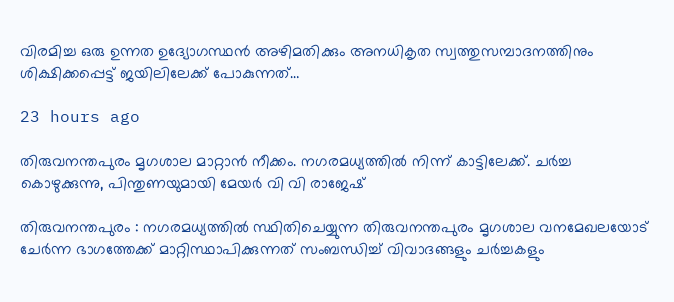വിരമിച്ച ഒരു ഉന്നത ഉദ്യോഗസ്ഥന്‍ അഴിമതിക്കും അനധികൃത സ്വത്തുസമ്പാദനത്തിനും ശിക്ഷിക്കപ്പെട്ട് ജയിലിലേക്ക് പോകുന്നത്…

23 hours ago

തിരുവനന്തപുരം മൃഗശാല മാറ്റാന്‍ നീക്കം. നഗരമധ്യത്തില്‍ നിന്ന് കാട്ടിലേക്ക്. ചര്‍ച്ച കൊഴുക്കുന്നു, പിന്തുണയുമായി മേയര്‍ വി വി രാജേഷ്

തിരുവനന്തപുരം : നഗരമധ്യത്തില്‍ സ്ഥിതിചെയ്യുന്ന തിരുവനന്തപുരം മൃഗശാല വനമേഖലയോട് ചേര്‍ന്ന ഭാഗത്തേക്ക് മാറ്റിസ്ഥാപിക്കുന്നത് സംബന്ധിച്ച് വിവാദങ്ങളും ചര്‍ച്ചകളും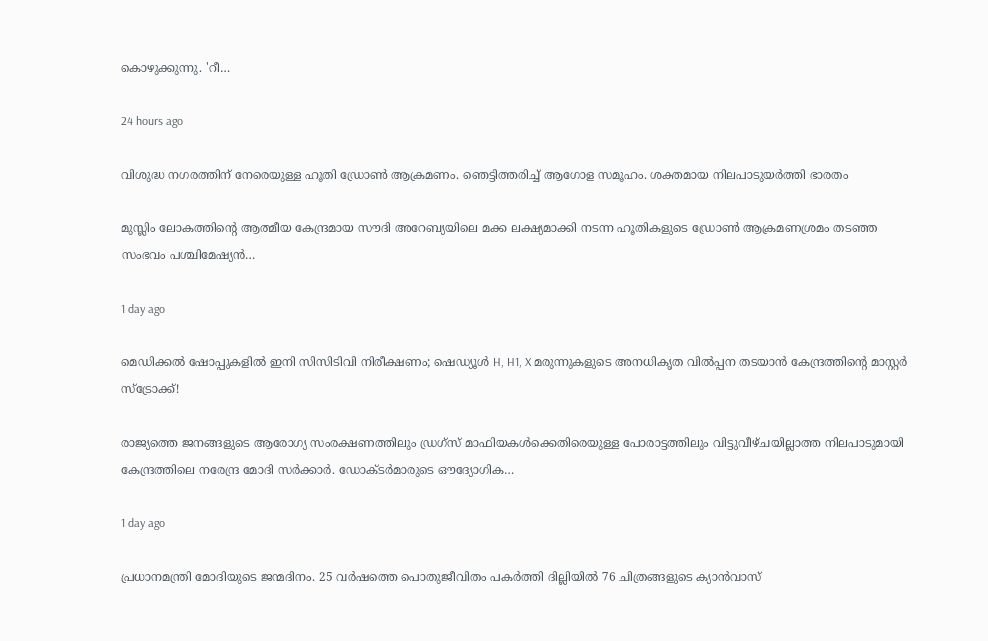കൊഴുക്കുന്നു. 'റീ…

24 hours ago

വിശുദ്ധ നഗരത്തിന് നേരെയുള്ള ഹൂതി ഡ്രോണ്‍ ആക്രമണം. ഞെട്ടിത്തരിച്ച് ആഗോള സമൂഹം. ശക്തമായ നിലപാടുയര്‍ത്തി ഭാരതം

മുസ്ലിം ലോകത്തിന്റെ ആത്മീയ കേന്ദ്രമായ സൗദി അറേബ്യയിലെ മക്ക ലക്ഷ്യമാക്കി നടന്ന ഹൂതികളുടെ ഡ്രോണ്‍ ആക്രമണശ്രമം തടഞ്ഞ സംഭവം പശ്ചിമേഷ്യന്‍…

1 day ago

മെഡിക്കൽ ഷോപ്പുകളിൽ ഇനി സിസിടിവി നിരീക്ഷണം; ഷെഡ്യൂൾ H, H1, X മരുന്നുകളുടെ അനധികൃത വിൽപ്പന തടയാൻ കേന്ദ്രത്തിന്റെ മാസ്റ്റർ സ്ട്രോക്ക്!

രാജ്യത്തെ ജനങ്ങളുടെ ആരോഗ്യ സംരക്ഷണത്തിലും ഡ്രഗ്സ് മാഫിയകൾക്കെതിരെയുള്ള പോരാട്ടത്തിലും വിട്ടുവീഴ്ചയില്ലാത്ത നിലപാടുമായി കേന്ദ്രത്തിലെ നരേന്ദ്ര മോദി സർക്കാർ. ഡോക്ടർമാരുടെ ഔദ്യോഗിക…

1 day ago

പ്രധാനമന്ത്രി മോദിയുടെ ജന്മദിനം. 25 വര്‍ഷത്തെ പൊതുജീവിതം പകര്‍ത്തി ദില്ലിയില്‍ 76 ചിത്രങ്ങളുടെ ക്യാന്‍വാസ്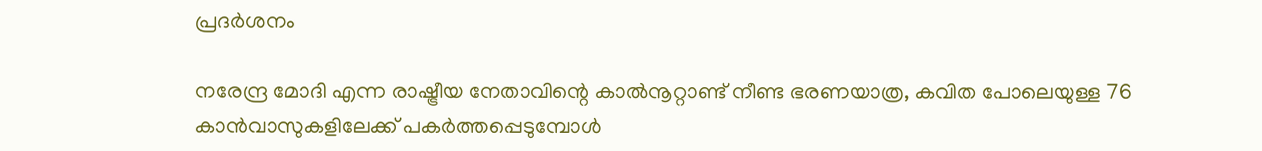പ്രദര്‍ശനം

നരേന്ദ്ര മോദി എന്ന രാഷ്ട്രീയ നേതാവിന്റെ കാല്‍നൂറ്റാണ്ട് നീണ്ട ഭരണയാത്ര, കവിത പോലെയുള്ള 76 കാന്‍വാസുകളിലേക്ക് പകര്‍ത്തപ്പെടുമ്പോള്‍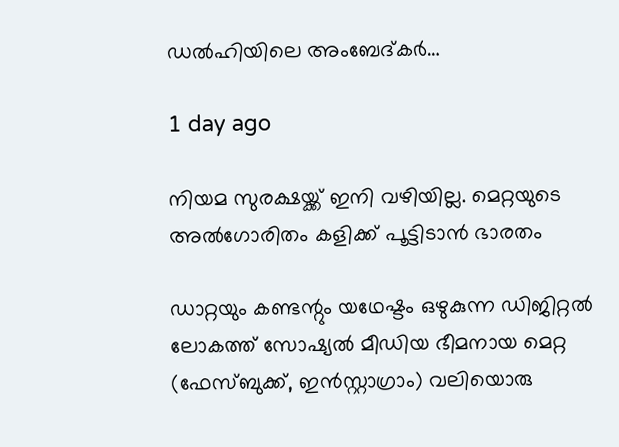ഡല്‍ഹിയിലെ അംബേദ്കര്‍…

1 day ago

നിയമ സുരക്ഷയ്ക്ക് ഇനി വഴിയില്ല. മെറ്റയുടെ അല്‍ഗോരിതം കളിക്ക് പൂട്ടിടാന്‍ ഭാരതം

ഡാറ്റയും കണ്ടന്റും യഥേഷ്ടം ഒഴുകുന്ന ഡിജിറ്റല്‍ ലോകത്ത് സോഷ്യല്‍ മീഡിയ ഭീമനായ മെറ്റ (ഫേസ്ബുക്ക്, ഇന്‍സ്റ്റാഗ്രാം) വലിയൊരു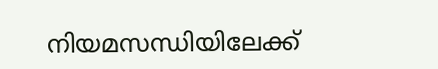നിയമസന്ധിയിലേക്ക്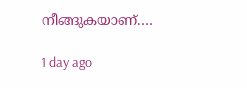നീങ്ങുകയാണ്.…

1 day ago